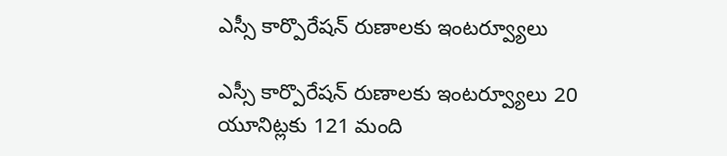ఎస్సీ కార్పొరేషన్ రుణాల‌కు ఇంటర్వ్యూలు

ఎస్సీ కార్పొరేషన్ రుణాల‌కు ఇంటర్వ్యూలు 20 యూనిట్లకు 121 మంది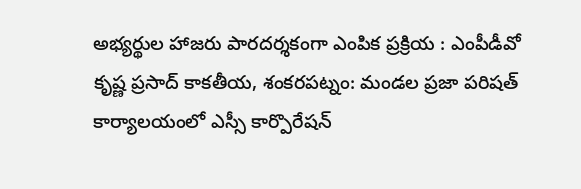అభ్యర్థుల హాజరు పారదర్శకంగా ఎంపిక ప్రక్రియ : ఎంపీడీవో కృష్ణ ప్రసాద్ కాకతీయ, శంకరపట్నం: మండల ప్రజా పరిషత్ కార్యాలయంలో ఎస్సీ కార్పొరేషన్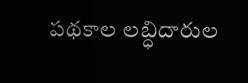పథకాల లబ్ధిదారుల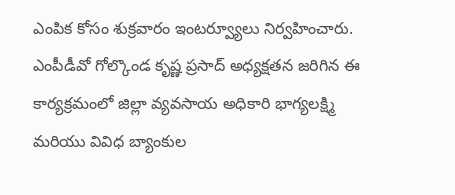ఎంపిక కోసం శుక్రవారం ఇంటర్వ్యూలు నిర్వహించారు. ఎంపీడీవో గోల్కొండ కృష్ణ ప్రసాద్ అధ్యక్షతన జరిగిన ఈ కార్యక్రమంలో జిల్లా వ్యవసాయ అధికారి భాగ్యలక్ష్మి మరియు వివిధ బ్యాంకుల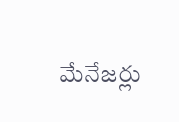మేనేజర్లు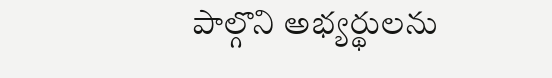పాల్గొని అభ్యర్థులను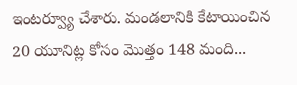ఇంటర్వ్యూ చేశారు. మండలానికి కేటాయించిన 20 యూనిట్ల కోసం మొత్తం 148 మంది...